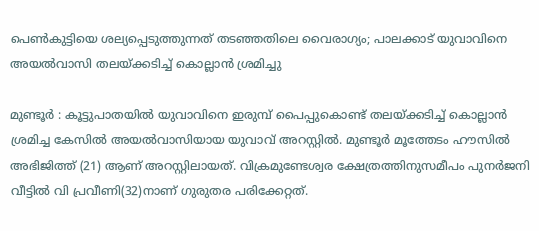പെൺകുട്ടിയെ ശല്യപ്പെടുത്തുന്നത് തടഞ്ഞതിലെ വൈരാഗ്യം; പാലക്കാട് യുവാവിനെ അയൽവാസി തലയ്ക്കടിച്ച് കൊല്ലാൻ ശ്രമിച്ചു

മുണ്ടൂർ : കൂട്ടുപാതയിൽ യുവാവിനെ ഇരുമ്പ് പൈപ്പുകൊണ്ട് തലയ്ക്കടിച്ച് കൊല്ലാൻ ശ്രമിച്ച കേസിൽ അയൽവാസിയായ യുവാവ് അറസ്റ്റിൽ. മുണ്ടൂർ മൂത്തേടം ഹൗസിൽ അഭിജിത്ത് (21) ആണ് അറസ്റ്റിലായത്. വിക്രമുണ്ടേശ്വര ക്ഷേത്രത്തിനുസമീപം പുനർജനി വീട്ടിൽ വി പ്രവീണി(32)നാണ് ഗുരുതര പരിക്കേറ്റത്.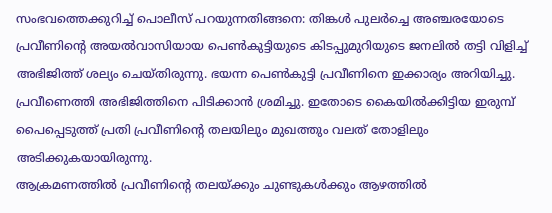സംഭവത്തെക്കുറിച്ച് പൊലീസ് പറയുന്നതിങ്ങനെ: തിങ്കൾ പുലർച്ചെ അഞ്ചരയോടെ പ്രവീണിന്റെ അയൽവാസിയായ പെൺകുട്ടിയുടെ കിടപ്പുമുറിയുടെ ജനലിൽ തട്ടി വിളിച്ച് അഭിജിത്ത് ശല്യം ചെയ്തിരുന്നു. ഭയന്ന പെൺകുട്ടി പ്രവീണിനെ ഇക്കാര്യം അറിയിച്ചു. പ്രവീണെത്തി അഭിജിത്തിനെ പിടിക്കാൻ ശ്രമിച്ചു. ഇതോടെ കൈയിൽക്കിട്ടിയ ഇരുമ്പ് പൈപ്പെടുത്ത് പ്രതി പ്രവീണിന്റെ തലയിലും മുഖത്തും വലത് തോളിലും അടിക്കുകയായിരുന്നു.
ആക്രമണത്തിൽ പ്രവീണിന്റെ തലയ്ക്കും ചുണ്ടുകൾക്കും ആഴത്തിൽ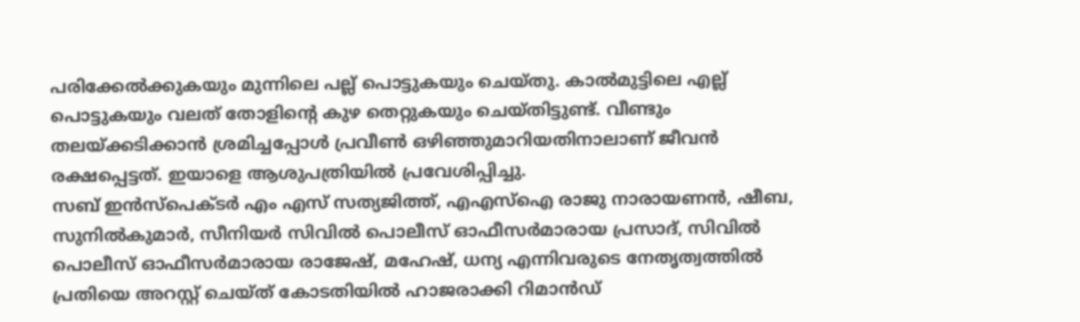പരിക്കേൽക്കുകയും മുന്നിലെ പല്ല് പൊട്ടുകയും ചെയ്തു. കാൽമുട്ടിലെ എല്ല് പൊട്ടുകയും വലത് തോളിന്റെ കുഴ തെറ്റുകയും ചെയ്തിട്ടുണ്ട്. വീണ്ടും തലയ്ക്കടിക്കാൻ ശ്രമിച്ചപ്പോൾ പ്രവീൺ ഒഴിഞ്ഞുമാറിയതിനാലാണ് ജീവൻ രക്ഷപ്പെട്ടത്. ഇയാളെ ആശുപത്രിയിൽ പ്രവേശിപ്പിച്ചു.
സബ് ഇൻസ്പെക്ടർ എം എസ് സത്യജിത്ത്, എഎസ്ഐ രാജു നാരായണൻ, ഷീബ, സുനിൽകുമാർ, സീനിയർ സിവിൽ പൊലീസ് ഓഫീസർമാരായ പ്രസാദ്, സിവിൽ പൊലീസ് ഓഫീസർമാരായ രാജേഷ്, മഹേഷ്, ധന്യ എന്നിവരുടെ നേതൃത്വത്തിൽ പ്രതിയെ അറസ്റ്റ് ചെയ്ത് കോടതിയിൽ ഹാജരാക്കി റിമാൻഡ്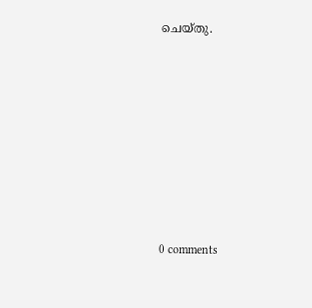ചെയ്തു.









0 comments